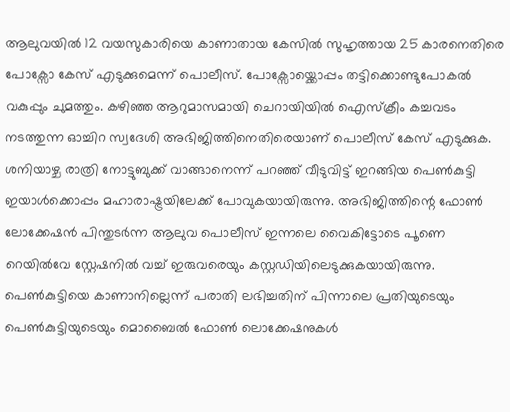ആലുവയിൽ 12 വയസുകാരിയെ കാണാതായ കേസിൽ സുഹൃത്തായ 25 കാരനെതിരെ പോക്സോ കേസ് എടുക്കുമെന്ന് പൊലീസ്. പോക്സോയ്ക്കൊപ്പം തട്ടിക്കൊണ്ടുപോകൽ വകുപ്പും ചുമത്തും. കഴിഞ്ഞ ആറുമാസമായി ചെറായിയിൽ ഐസ്ക്രീം കച്ചവടം നടത്തുന്ന ഓച്ചിറ സ്വദേശി അഭിജിത്തിനെതിരെയാണ് പൊലീസ് കേസ് എടുക്കുക.
ശനിയാഴ്ച രാത്രി നോട്ടുബുക്ക് വാങ്ങാനെന്ന് പറഞ്ഞ് വീടുവിട്ട് ഇറങ്ങിയ പെൺകുട്ടി ഇയാൾക്കൊപ്പം മഹാരാഷ്ട്രയിലേക്ക് പോവുകയായിരുന്നു. അഭിജിത്തിന്റെ ഫോൺ ലോക്കേഷൻ പിന്തുടർന്ന ആലുവ പൊലീസ് ഇന്നലെ വൈകിട്ടോടെ പൂണെ റെയിൽവേ സ്റ്റേഷനിൽ വച്ച് ഇരുവരെയും കസ്റ്റഡിയിലെടുക്കുകയായിരുന്നു.
പെൺകുട്ടിയെ കാണാനില്ലെന്ന് പരാതി ലഭിച്ചതിന് പിന്നാലെ പ്രതിയുടെയും പെൺകുട്ടിയുടെയും മൊബൈൽ ഫോൺ ലൊക്കേഷനുകൾ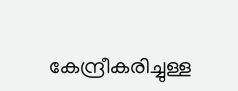കേന്ദ്രീകരിച്ചുള്ള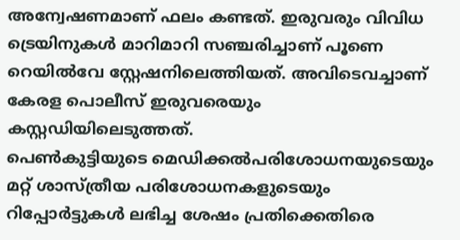അന്വേഷണമാണ് ഫലം കണ്ടത്. ഇരുവരും വിവിധ ട്രെയിനുകൾ മാറിമാറി സഞ്ചരിച്ചാണ് പൂണെ റെയിൽവേ സ്റ്റേഷനിലെത്തിയത്. അവിടെവച്ചാണ് കേരള പൊലീസ് ഇരുവരെയും കസ്റ്റഡിയിലെടുത്തത്.
പെൺകുട്ടിയുടെ മെഡിക്കൽപരിശോധനയുടെയും മറ്റ് ശാസ്ത്രീയ പരിശോധനകളുടെയും റിപ്പോർട്ടുകൾ ലഭിച്ച ശേഷം പ്രതിക്കെതിരെ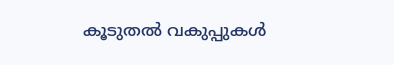കൂടുതൽ വകുപ്പുകൾ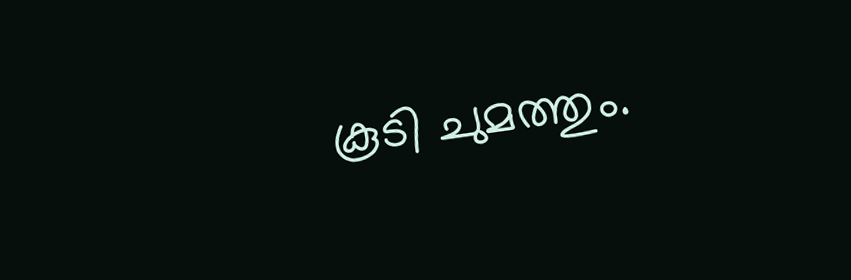കൂടി ചുമത്തും.